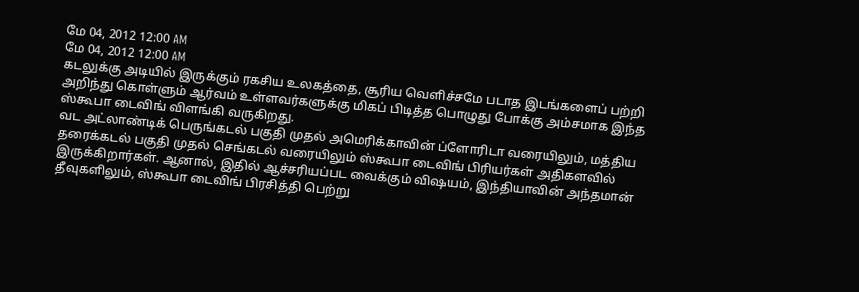மே 04, 2012 12:00 AM
மே 04, 2012 12:00 AM
கடலுக்கு அடியில் இருக்கும் ரகசிய உலகத்தை, சூரிய வெளிச்சமே படாத இடங்களைப் பற்றி அறிந்து கொள்ளும் ஆர்வம் உள்ளவர்களுக்கு மிகப் பிடித்த பொழுது போக்கு அம்சமாக இந்த ஸ்கூபா டைவிங் விளங்கி வருகிறது.
வட அட்லாண்டிக் பெருங்கடல் பகுதி முதல் அமெரிக்காவின் ப்ளோரிடா வரையிலும், மத்திய தரைக்கடல் பகுதி முதல் செங்கடல் வரையிலும் ஸ்கூபா டைவிங் பிரியர்கள் அதிகளவில் இருக்கிறார்கள். ஆனால், இதில் ஆச்சரியப்பட வைக்கும் விஷயம், இந்தியாவின் அந்தமான் தீவுகளிலும், ஸ்கூபா டைவிங் பிரசித்தி பெற்று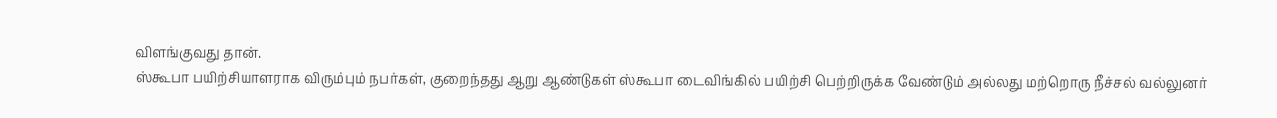விளங்குவது தான்.
ஸ்கூபா பயிற்சியாளராக விரும்பும் நபர்கள், குறைந்தது ஆறு ஆண்டுகள் ஸ்கூபா டைவிங்கில் பயிற்சி பெற்றிருக்க வேண்டும் அல்லது மற்றொரு நீச்சல் வல்லுனர்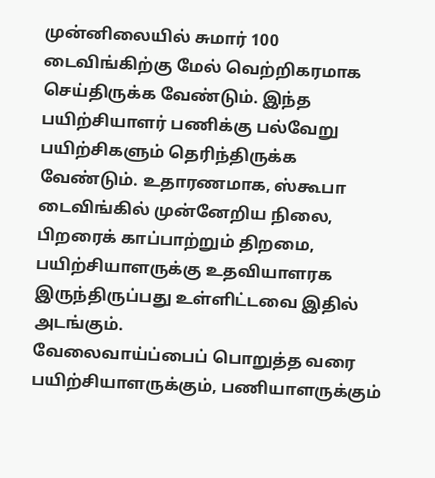முன்னிலையில் சுமார் 100 டைவிங்கிற்கு மேல் வெற்றிகரமாக செய்திருக்க வேண்டும். இந்த பயிற்சியாளர் பணிக்கு பல்வேறு பயிற்சிகளும் தெரிந்திருக்க வேண்டும். உதாரணமாக, ஸ்கூபா டைவிங்கில் முன்னேறிய நிலை, பிறரைக் காப்பாற்றும் திறமை, பயிற்சியாளருக்கு உதவியாளரக இருந்திருப்பது உள்ளிட்டவை இதில் அடங்கும்.
வேலைவாய்ப்பைப் பொறுத்த வரை பயிற்சியாளருக்கும், பணியாளருக்கும்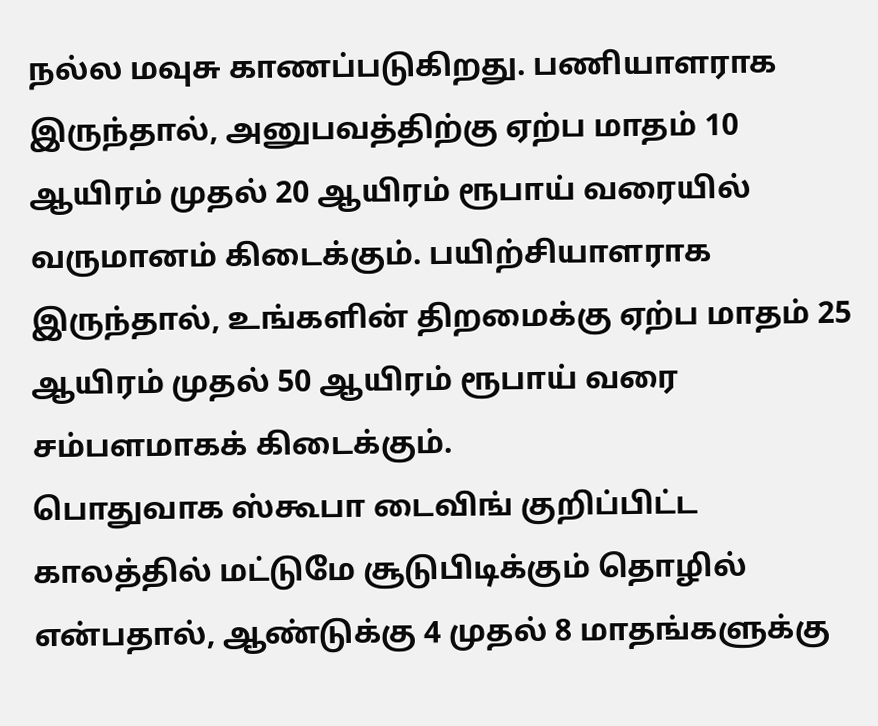நல்ல மவுசு காணப்படுகிறது. பணியாளராக இருந்தால், அனுபவத்திற்கு ஏற்ப மாதம் 10 ஆயிரம் முதல் 20 ஆயிரம் ரூபாய் வரையில் வருமானம் கிடைக்கும். பயிற்சியாளராக இருந்தால், உங்களின் திறமைக்கு ஏற்ப மாதம் 25 ஆயிரம் முதல் 50 ஆயிரம் ரூபாய் வரை சம்பளமாகக் கிடைக்கும்.
பொதுவாக ஸ்கூபா டைவிங் குறிப்பிட்ட காலத்தில் மட்டுமே சூடுபிடிக்கும் தொழில் என்பதால், ஆண்டுக்கு 4 முதல் 8 மாதங்களுக்கு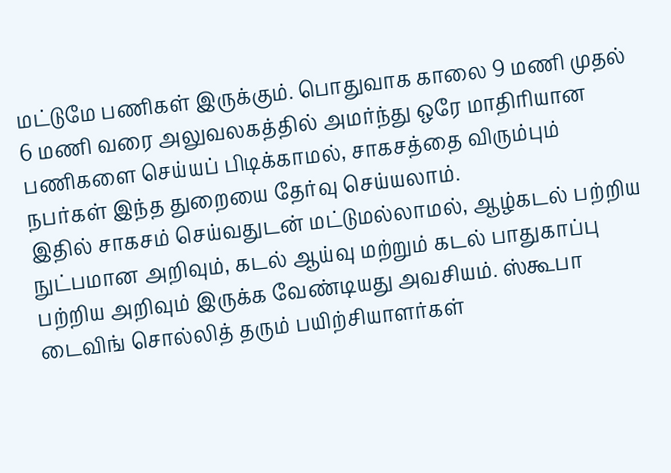மட்டுமே பணிகள் இருக்கும். பொதுவாக காலை 9 மணி முதல் 6 மணி வரை அலுவலகத்தில் அமர்ந்து ஒரே மாதிரியான பணிகளை செய்யப் பிடிக்காமல், சாகசத்தை விரும்பும் நபர்கள் இந்த துறையை தேர்வு செய்யலாம்.
இதில் சாகசம் செய்வதுடன் மட்டுமல்லாமல், ஆழ்கடல் பற்றிய நுட்பமான அறிவும், கடல் ஆய்வு மற்றும் கடல் பாதுகாப்பு பற்றிய அறிவும் இருக்க வேண்டியது அவசியம். ஸ்கூபா டைவிங் சொல்லித் தரும் பயிற்சியாளர்கள்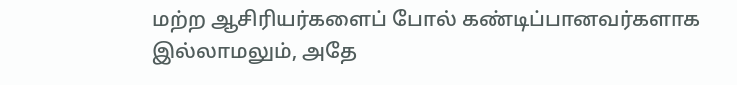மற்ற ஆசிரியர்களைப் போல் கண்டிப்பானவர்களாக இல்லாமலும், அதே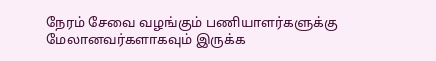நேரம் சேவை வழங்கும் பணியாளர்களுக்கு மேலானவர்களாகவும் இருக்க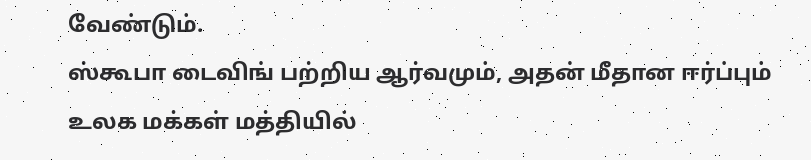வேண்டும்.
ஸ்கூபா டைவிங் பற்றிய ஆர்வமும், அதன் மீதான ஈர்ப்பும் உலக மக்கள் மத்தியில்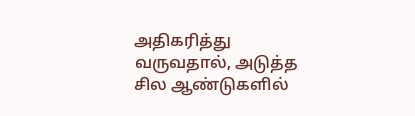அதிகரித்து வருவதால், அடுத்த சில ஆண்டுகளில்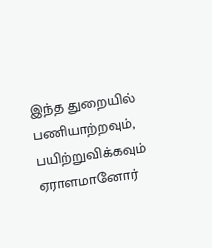இந்த துறையில் பணியாற்றவும், பயிற்றுவிக்கவும் ஏராளமானோர்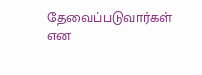தேவைப்படுவார்கள் என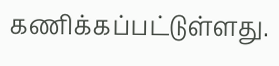கணிக்கப்பட்டுள்ளது.